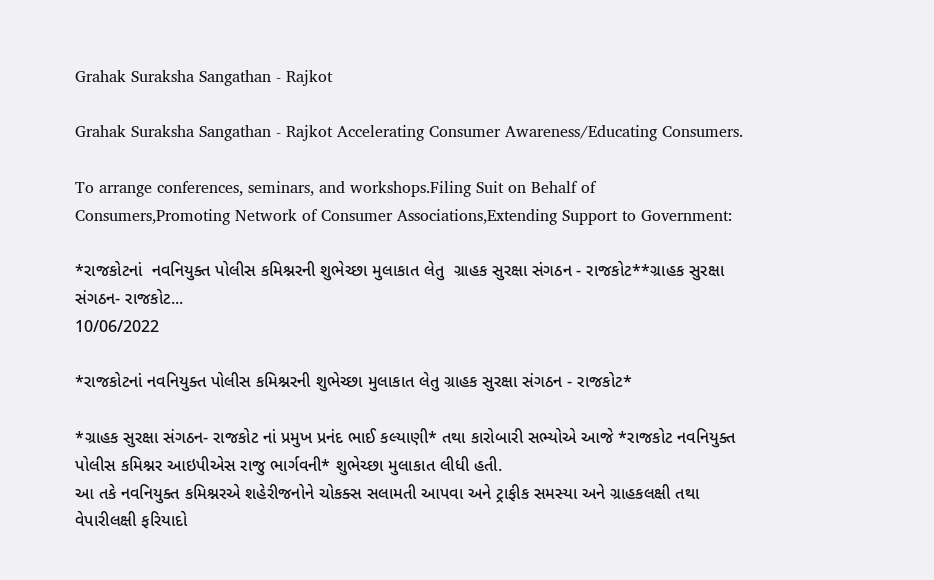Grahak Suraksha Sangathan - Rajkot

Grahak Suraksha Sangathan - Rajkot Accelerating Consumer Awareness/Educating Consumers.

To arrange conferences, seminars, and workshops.Filing Suit on Behalf of Consumers,Promoting Network of Consumer Associations,Extending Support to Government:

*રાજકોટનાં  નવનિયુક્ત પોલીસ કમિશ્નરની શુભેચ્છા મુલાકાત લેતુ  ગ્રાહક સુરક્ષા સંગઠન - રાજકોટ**ગ્રાહક સુરક્ષા સંગઠન- રાજકોટ...
10/06/2022

*રાજકોટનાં નવનિયુક્ત પોલીસ કમિશ્નરની શુભેચ્છા મુલાકાત લેતુ ગ્રાહક સુરક્ષા સંગઠન - રાજકોટ*

*ગ્રાહક સુરક્ષા સંગઠન- રાજકોટ નાં પ્રમુખ પ્રનંદ ભાઈ કલ્યાણી* તથા કારોબારી સભ્યોએ આજે *રાજકોટ નવનિયુક્ત પોલીસ કમિશ્નર આઇપીએસ રાજુ ભાર્ગવની* શુભેચ્છા મુલાકાત લીધી હતી.
આ તકે નવનિયુક્ત કમિશ્નરએ શહેરીજનોને ચોકક્સ સલામતી આપવા અને ટ્રાફીક સમસ્યા અને ગ્રાહકલક્ષી તથા વેપારીલક્ષી ફરિયાદો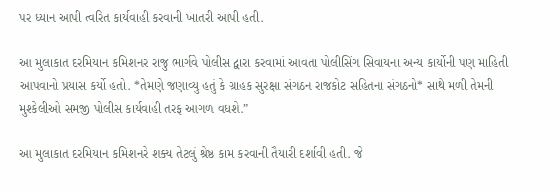પર ધ્યાન આપી ત્વરિત કાર્યવાહી કરવાની ખાતરી આપી હતી.

આ મુલાકાત દરમિયાન કમિશનર રાજુ ભાર્ગવે પોલીસ દ્વારા કરવામાં આવતા પોલીસિંગ સિવાયના અન્ય કાર્યોની પણ માહિતી આપવાનો પ્રયાસ કર્યો હતો. *તેમણે જણાવ્યુ હતું કે ગ્રાહક સુરક્ષા સંગઠન રાજકોટ સહિતના સંગઠનો* સાથે મળી તેમની મુશ્કેલીઓ સમજી પોલીસ કાર્યવાહી તરફ આગળ વધશે.”

આ મુલાકાત દરમિયાન કમિશનરે શક્ય તેટલું શ્રેષ્ઠ કામ કરવાની તૈયારી દર્શાવી હતી. જે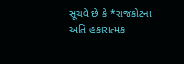સૂચવે છે કે *રાજકોટના અતિ હકારાત્મક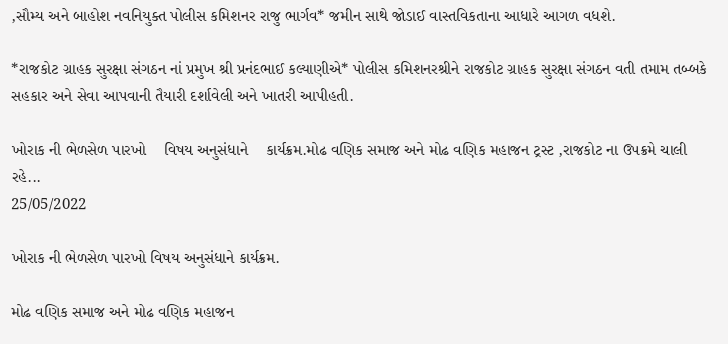,સૌમ્ય અને બાહોશ નવનિયુક્ત પોલીસ કમિશનર રાજુ ભાર્ગવ* જમીન સાથે જોડાઈ વાસ્તવિકતાના આધારે આગળ વધશે.

*રાજકોટ ગ્રાહક સુરક્ષા સંગઠન નાં પ્રમુખ શ્રી પ્રનંદભાઈ કલ્યાણીએ* પોલીસ કમિશનરશ્રીને રાજકોટ ગ્રાહક સુરક્ષા સંગઠન વતી તમામ તબ્બકે સહકાર અને સેવા આપવાની તૈયારી દર્શાવેલી અને ખાતરી આપીહતી.

ખોરાક ની ભેળસેળ પારખો    વિષય અનુસંધાને    કાર્યક્રમ.મોઢ વણિક સમાજ અને મોઢ વણિક મહાજન ટ્રસ્ટ ,રાજકોટ ના ઉપક્રમે ચાલી રહે...
25/05/2022

ખોરાક ની ભેળસેળ પારખો વિષય અનુસંધાને કાર્યક્રમ.

મોઢ વણિક સમાજ અને મોઢ વણિક મહાજન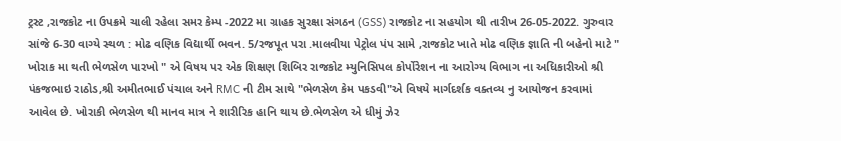ટ્રસ્ટ ,રાજકોટ ના ઉપક્રમે ચાલી રહેલા સમર કેમ્પ -2022 મા ગ્રાહક સુરક્ષા સંગઠન (GSS) રાજકોટ ના સહયોગ થી તારીખ 26-05-2022. ગુરુવાર સાંજે 6-30 વાગ્યે સ્થળ : મોઢ વણિક વિદ્યાર્થી ભવન. 5/રજપૂત પરા .માલવીયા પેટ્રોલ પંપ સામે ,રાજકોટ ખાતે મોઢ વણિક જ્ઞાતિ ની બહેનો માટે " ખોરાક મા થતી ભેળસેળ પારખો " એ વિષય પર એક શિક્ષણ શિબિર રાજકોટ મ્યુનિસિપલ કોર્પોરેશન ના આરોગ્ય વિભાગ ના અધિકારીઓ શ્રી પંકજભાઇ રાઠોડ,શ્રી અમીતભાઈ પંચાલ અને RMC ની ટીમ સાથે "ભેળસેળ કેમ પકડવી"એ વિષયે માર્ગદર્શક વક્તવ્ય નુ આયોજન કરવામાં આવેલ છે. ખોરાકી ભેળસેળ થી માનવ માત્ર ને શારીરિક હાનિ થાય છે.ભેળસેળ એ ધીમું ઝેર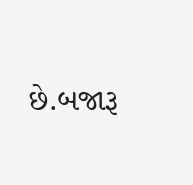છે.બજારૂ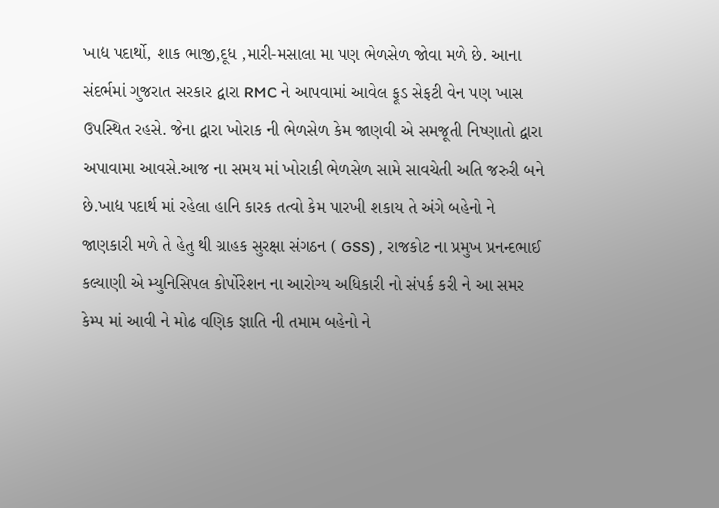ખાદ્ય પદાર્થો, શાક ભાજી,દૂધ ,મારી-મસાલા મા પણ ભેળસેળ જોવા મળે છે. આના સંદર્ભમાં ગુજરાત સરકાર દ્વારા RMC ને આપવામાં આવેલ ફૂડ સેફટી વેન પણ ખાસ ઉપસ્થિત રહસે. જેના દ્વારા ખોરાક ની ભેળસેળ કેમ જાણવી એ સમજૂતી નિષ્ણાતો દ્વારા અપાવામા આવસે.આજ ના સમય માં ખોરાકી ભેળસેળ સામે સાવચેતી અતિ જરુરી બને છે.ખાદ્ય પદાર્થ માં રહેલા હાનિ કારક તત્વો કેમ પારખી શકાય તે અંગે બહેનો ને જાણકારી મળે તે હેતુ થી ગ્રાહક સુરક્ષા સંગઠન ( GSS) , રાજકોટ ના પ્રમુખ પ્રનન્દભાઈ કલ્યાણી એ મ્યુનિસિપલ કોર્પોરેશન ના આરોગ્ય અધિકારી નો સંપર્ક કરી ને આ સમર કેમ્પ માં આવી ને મોઢ વણિક જ્ઞાતિ ની તમામ બહેનો ને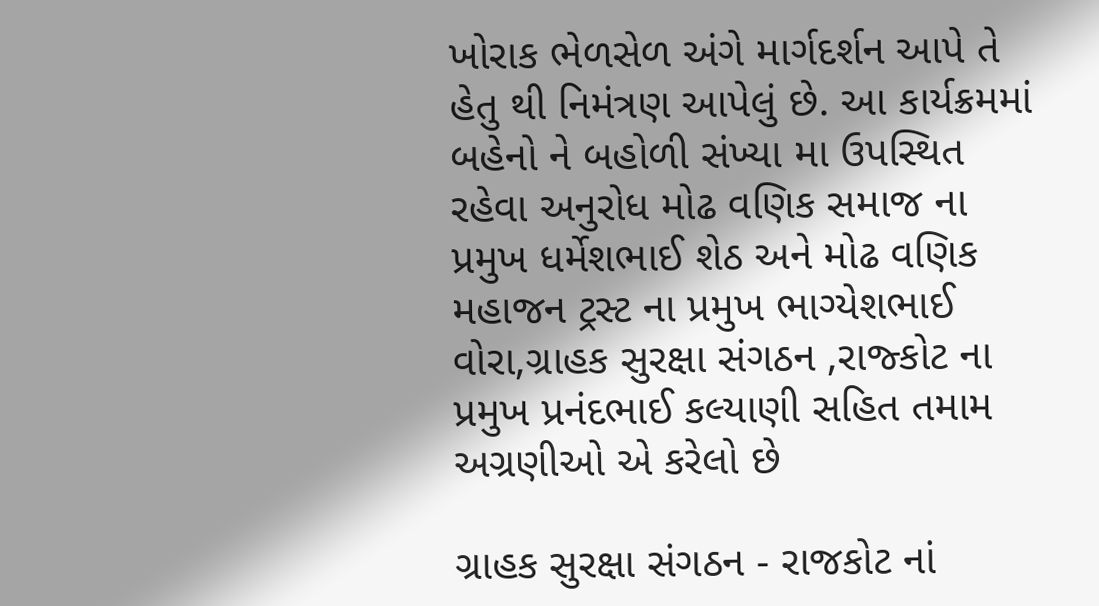ખોરાક ભેળસેળ અંગે માર્ગદર્શન આપે તે હેતુ થી નિમંત્રણ આપેલું છે. આ કાર્યક્રમમાં બહેનો ને બહોળી સંખ્યા મા ઉપસ્થિત રહેવા અનુરોધ મોઢ વણિક સમાજ ના પ્રમુખ ધર્મેશભાઈ શેઠ અને મોઢ વણિક મહાજન ટ્રસ્ટ ના પ્રમુખ ભાગ્યેશભાઈ વોરા,ગ્રાહક સુરક્ષા સંગઠન ,રાજ્કોટ ના પ્રમુખ પ્રનંદભાઈ કલ્યાણી સહિત તમામ અગ્રણીઓ એ કરેલો છે

ગ્રાહક સુરક્ષા સંગઠન - રાજકોટ નાં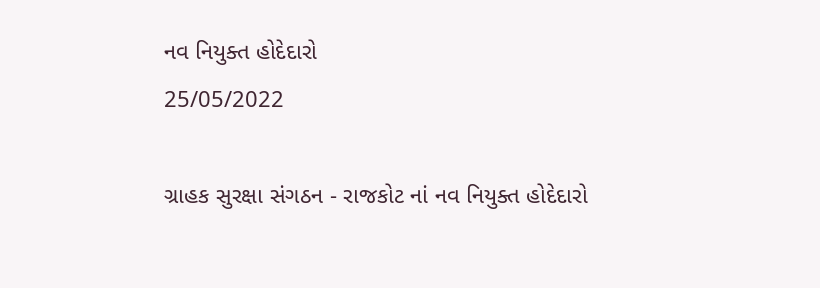નવ નિયુક્ત હોદેદારો
25/05/2022

ગ્રાહક સુરક્ષા સંગઠન - રાજકોટ નાં નવ નિયુક્ત હોદેદારો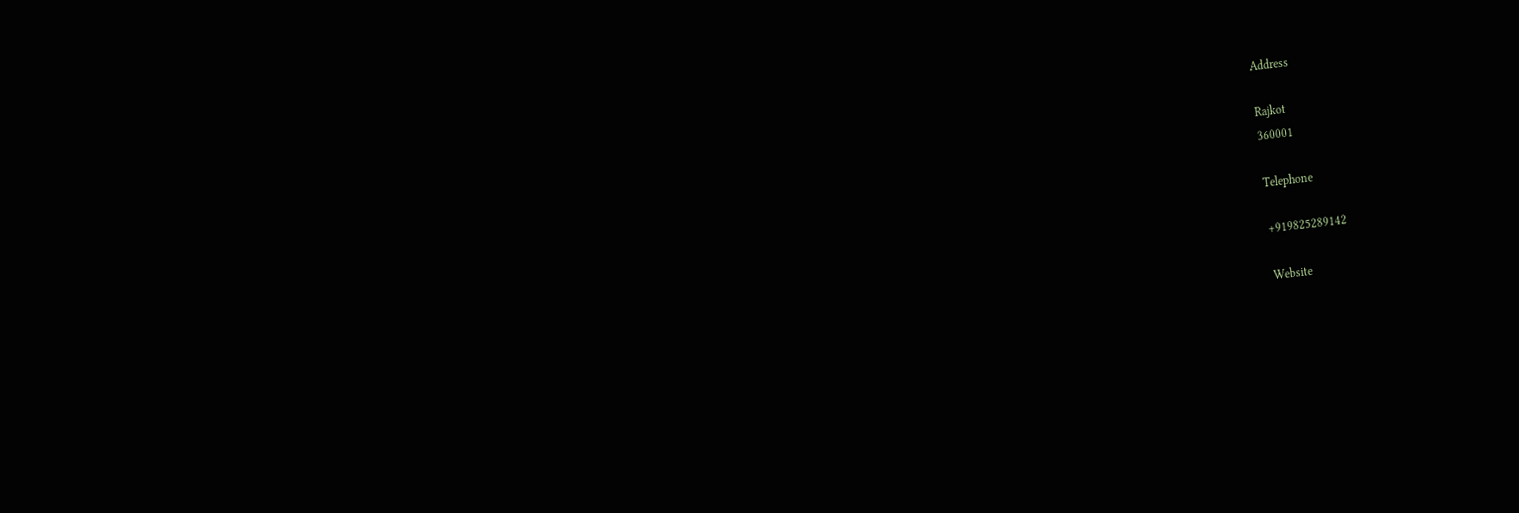Address

Rajkot
360001

Telephone

+919825289142

Website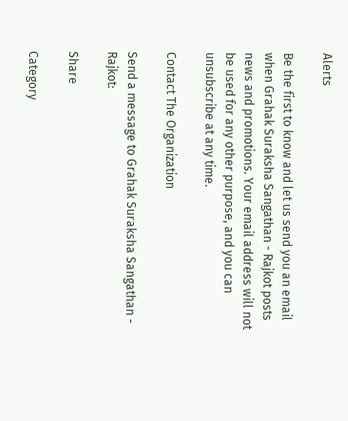Alerts

Be the first to know and let us send you an email when Grahak Suraksha Sangathan - Rajkot posts news and promotions. Your email address will not be used for any other purpose, and you can unsubscribe at any time.

Contact The Organization

Send a message to Grahak Suraksha Sangathan - Rajkot:

Share

Category